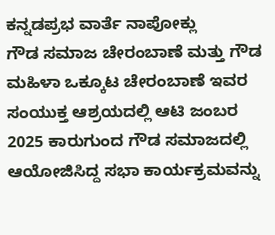ಕನ್ನಡಪ್ರಭ ವಾರ್ತೆ ನಾಪೋಕ್ಲು
ಗೌಡ ಸಮಾಜ ಚೇರಂಬಾಣೆ ಮತ್ತು ಗೌಡ ಮಹಿಳಾ ಒಕ್ಕೂಟ ಚೇರಂಬಾಣೆ ಇವರ ಸಂಯುಕ್ತ ಆಶ್ರಯದಲ್ಲಿ ಆಟಿ ಜಂಬರ 2025 ಕಾರುಗುಂದ ಗೌಡ ಸಮಾಜದಲ್ಲಿ ಆಯೋಜಿಸಿದ್ದ ಸಭಾ ಕಾರ್ಯಕ್ರಮವನ್ನು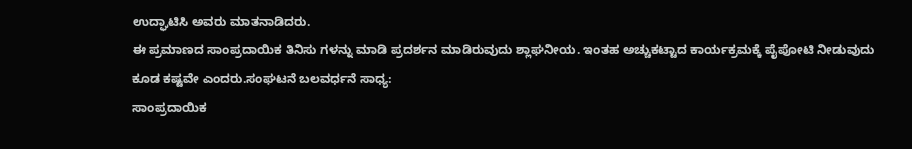ಉದ್ಘಾಟಿಸಿ ಅವರು ಮಾತನಾಡಿದರು.
ಈ ಪ್ರಮಾಣದ ಸಾಂಪ್ರದಾಯಿಕ ತಿನಿಸು ಗಳನ್ನು ಮಾಡಿ ಪ್ರದರ್ಶನ ಮಾಡಿರುವುದು ಶ್ಲಾಘನೀಯ. ಇಂತಹ ಅಚ್ಚುಕಟ್ಟಾದ ಕಾರ್ಯಕ್ರಮಕ್ಕೆ ಪೈಪೋಟಿ ನೀಡುವುದು ಕೂಡ ಕಷ್ಟವೇ ಎಂದರು.ಸಂಘಟನೆ ಬಲವರ್ಧನೆ ಸಾಧ್ಯ:
ಸಾಂಪ್ರದಾಯಿಕ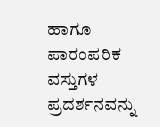ಹಾಗೂ ಪಾರಂಪರಿಕ ವಸ್ತುಗಳ ಪ್ರದರ್ಶನವನ್ನು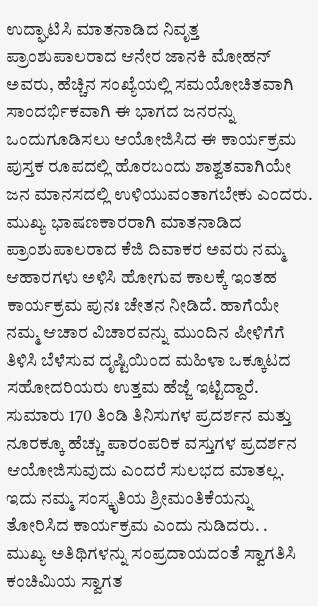ಉದ್ಘಾಟಿಸಿ ಮಾತನಾಡಿದ ನಿವೃತ್ತ ಪ್ರಾಂಶುಪಾಲರಾದ ಆನೇರ ಜಾನಕಿ ಮೋಹನ್ ಅವರು, ಹೆಚ್ಚಿನ ಸಂಖ್ಯೆಯಲ್ಲಿ ಸಮಯೋಚಿತವಾಗಿ ಸಾಂದರ್ಭಿಕವಾಗಿ ಈ ಭಾಗದ ಜನರನ್ನು ಒಂದುಗೂಡಿಸಲು ಆಯೋಜಿಸಿದ ಈ ಕಾರ್ಯಕ್ರಮ ಪುಸ್ತಕ ರೂಪದಲ್ಲಿ ಹೊರಬಂದು ಶಾಶ್ವತವಾಗಿಯೇ ಜನ ಮಾನಸದಲ್ಲಿ ಉಳಿಯುವಂತಾಗಬೇಕು ಎಂದರು.
ಮುಖ್ಯ ಭಾಷಣಕಾರರಾಗಿ ಮಾತನಾಡಿದ ಪ್ರಾಂಶುಪಾಲರಾದ ಕೆಜಿ ದಿವಾಕರ ಅವರು ನಮ್ಮ ಆಹಾರಗಳು ಅಳಿಸಿ ಹೋಗುವ ಕಾಲಕ್ಕೆ ಇಂತಹ ಕಾರ್ಯಕ್ರಮ ಪುನಃ ಚೇತನ ನೀಡಿದೆ. ಹಾಗೆಯೇ ನಮ್ಮ ಆಚಾರ ವಿಚಾರವನ್ನು ಮುಂದಿನ ಪೀಳಿಗೆಗೆ ತಿಳಿಸಿ ಬೆಳೆಸುವ ದೃಷ್ಟಿಯಿಂದ ಮಹಿಳಾ ಒಕ್ಕೂಟದ ಸಹೋದರಿಯರು ಉತ್ತಮ ಹೆಜ್ಜೆ ಇಟ್ಟಿದ್ದಾರೆ. ಸುಮಾರು 170 ತಿಂಡಿ ತಿನಿಸುಗಳ ಪ್ರದರ್ಶನ ಮತ್ತು ನೂರಕ್ಕೂ ಹೆಚ್ಚು ಪಾರಂಪರಿಕ ವಸ್ತುಗಳ ಪ್ರದರ್ಶನ ಆಯೋಜಿಸುವುದು ಎಂದರೆ ಸುಲಭದ ಮಾತಲ್ಲ. ಇದು ನಮ್ಮ ಸಂಸ್ಕೃತಿಯ ಶ್ರೀಮಂತಿಕೆಯನ್ನು ತೋರಿಸಿದ ಕಾರ್ಯಕ್ರಮ ಎಂದು ನುಡಿದರು. .
ಮುಖ್ಯ ಅತಿಥಿಗಳನ್ನು ಸಂಪ್ರದಾಯದಂತೆ ಸ್ವಾಗತಿಸಿ ಕಂಚಿಮಿಯ ಸ್ವಾಗತ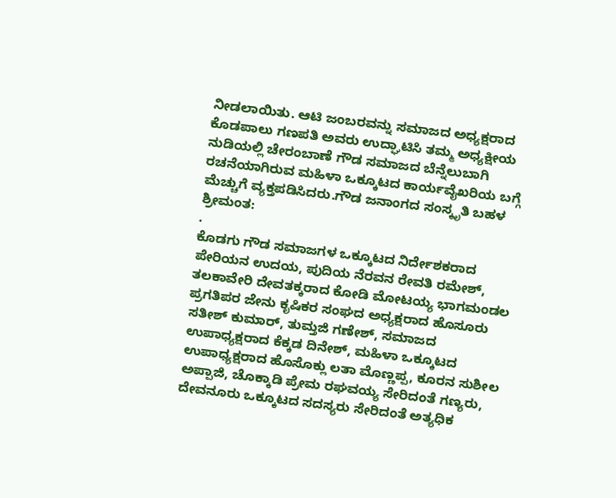ನೀಡಲಾಯಿತು. ಆಟಿ ಜಂಬರವನ್ನು ಸಮಾಜದ ಅಧ್ಯಕ್ಷರಾದ ಕೊಡಪಾಲು ಗಣಪತಿ ಅವರು ಉದ್ಘಾಟಿಸಿ ತಮ್ಮ ಅಧ್ಯಕ್ಷೀಯ ನುಡಿಯಲ್ಲಿ ಚೇರಂಬಾಣೆ ಗೌಡ ಸಮಾಜದ ಬೆನ್ನೆಲುಬಾಗಿ ರಚನೆಯಾಗಿರುವ ಮಹಿಳಾ ಒಕ್ಕೂಟದ ಕಾರ್ಯವೈಖರಿಯ ಬಗ್ಗೆ ಮೆಚ್ಚುಗೆ ವ್ಯಕ್ತಪಡಿಸಿದರು.ಗೌಡ ಜನಾಂಗದ ಸಂಸ್ಕೃತಿ ಬಹಳ ಶ್ರೀಮಂತ:
.
ಕೊಡಗು ಗೌಡ ಸಮಾಜಗಳ ಒಕ್ಕೂಟದ ನಿರ್ದೇಶಕರಾದ ಪೇರಿಯನ ಉದಯ, ಪುದಿಯ ನೆರವನ ರೇವತಿ ರಮೇಶ್, ತಲಕಾವೇರಿ ದೇವತಕ್ಕರಾದ ಕೋಡಿ ಮೋಟಯ್ಯ ಭಾಗಮಂಡಲ ಪ್ರಗತಿಪರ ಜೇನು ಕೃಷಿಕರ ಸಂಘದ ಅಧ್ಯಕ್ಷರಾದ ಹೊಸೂರು ಸತೀಶ್ ಕುಮಾರ್, ತುಮ್ತಜಿ ಗಣೇಶ್, ಸಮಾಜದ ಉಪಾಧ್ಯಕ್ಷರಾದ ಕೆಕ್ಕಡ ದಿನೇಶ್, ಮಹಿಳಾ ಒಕ್ಕೂಟದ ಉಪಾಧ್ಯಕ್ಷರಾದ ಹೊಸೊಕ್ಲು ಲತಾ ಮೊಣ್ಣಪ್ಪ, ಕೂರನ ಸುಶೀಲ ಅಪ್ಪಾಜಿ, ಚೊಕ್ಕಾಡಿ ಪ್ರೇಮ ರಘವಯ್ಯ ಸೇರಿದಂತೆ ಗಣ್ಯರು, ದೇವನೂರು ಒಕ್ಕೂಟದ ಸದಸ್ಯರು ಸೇರಿದಂತೆ ಅತ್ಯಧಿಕ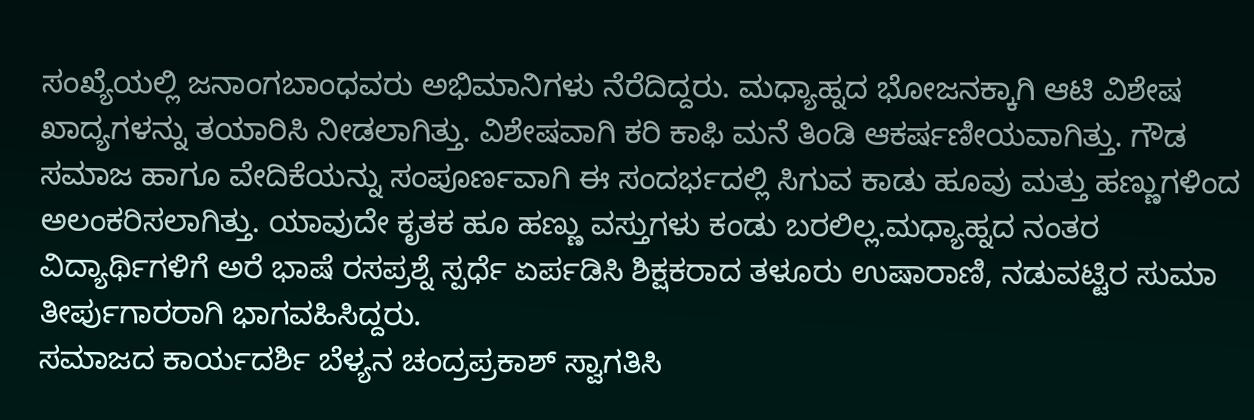ಸಂಖ್ಯೆಯಲ್ಲಿ ಜನಾಂಗಬಾಂಧವರು ಅಭಿಮಾನಿಗಳು ನೆರೆದಿದ್ದರು. ಮಧ್ಯಾಹ್ನದ ಭೋಜನಕ್ಕಾಗಿ ಆಟಿ ವಿಶೇಷ ಖಾದ್ಯಗಳನ್ನು ತಯಾರಿಸಿ ನೀಡಲಾಗಿತ್ತು. ವಿಶೇಷವಾಗಿ ಕರಿ ಕಾಫಿ ಮನೆ ತಿಂಡಿ ಆಕರ್ಷಣೀಯವಾಗಿತ್ತು. ಗೌಡ ಸಮಾಜ ಹಾಗೂ ವೇದಿಕೆಯನ್ನು ಸಂಪೂರ್ಣವಾಗಿ ಈ ಸಂದರ್ಭದಲ್ಲಿ ಸಿಗುವ ಕಾಡು ಹೂವು ಮತ್ತು ಹಣ್ಣುಗಳಿಂದ ಅಲಂಕರಿಸಲಾಗಿತ್ತು. ಯಾವುದೇ ಕೃತಕ ಹೂ ಹಣ್ಣು ವಸ್ತುಗಳು ಕಂಡು ಬರಲಿಲ್ಲ.ಮಧ್ಯಾಹ್ನದ ನಂತರ ವಿದ್ಯಾರ್ಥಿಗಳಿಗೆ ಅರೆ ಭಾಷೆ ರಸಪ್ರಶ್ನೆ ಸ್ಪರ್ಧೆ ಏರ್ಪಡಿಸಿ ಶಿಕ್ಷಕರಾದ ತಳೂರು ಉಷಾರಾಣಿ, ನಡುವಟ್ಟಿರ ಸುಮಾ ತೀರ್ಪುಗಾರರಾಗಿ ಭಾಗವಹಿಸಿದ್ದರು.
ಸಮಾಜದ ಕಾರ್ಯದರ್ಶಿ ಬೆಳ್ಯನ ಚಂದ್ರಪ್ರಕಾಶ್ ಸ್ವಾಗತಿಸಿ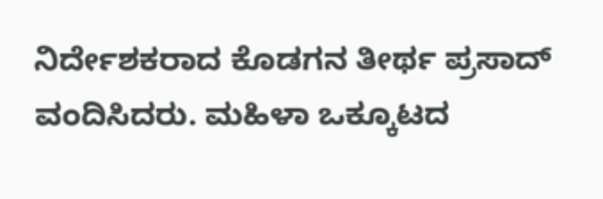ನಿರ್ದೇಶಕರಾದ ಕೊಡಗನ ತೀರ್ಥ ಪ್ರಸಾದ್ ವಂದಿಸಿದರು. ಮಹಿಳಾ ಒಕ್ಕೂಟದ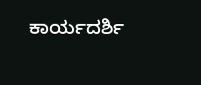ಕಾರ್ಯದರ್ಶಿ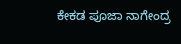ಕೇಕಡ ಪೂಜಾ ನಾಗೇಂದ್ರ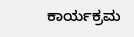ಕಾರ್ಯಕ್ರಮ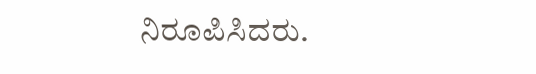ನಿರೂಪಿಸಿದರು.